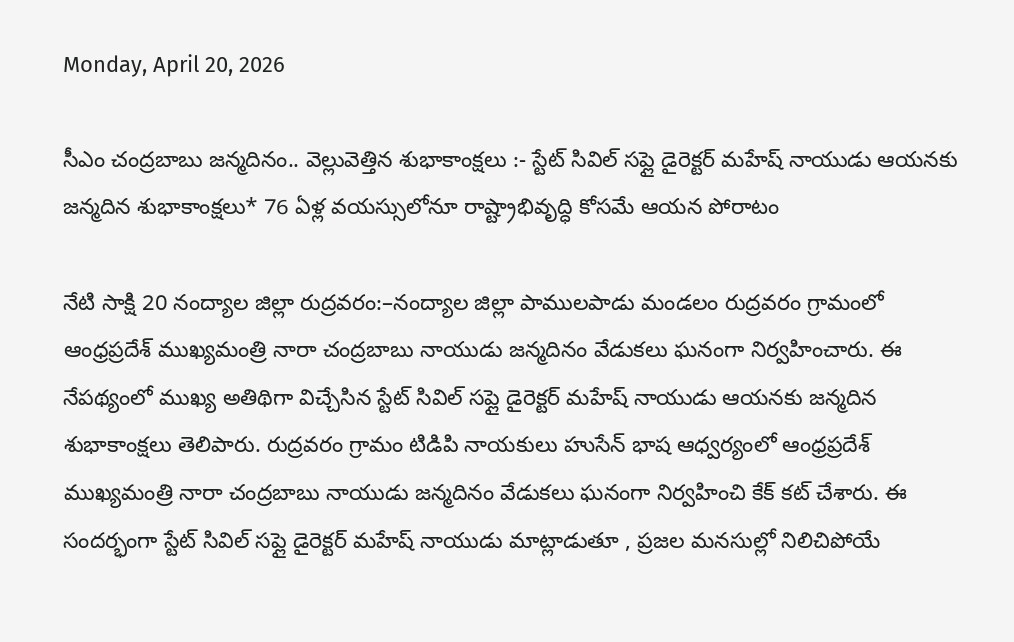Monday, April 20, 2026

సీఎం చంద్రబాబు జన్మదినం.. వెల్లువెత్తిన శుభాకాంక్షలు :- స్టేట్ సివిల్ సప్లై డైరెక్టర్ మహేష్ నాయుడు ఆయనకు జన్మదిన శుభాకాంక్షలు* 76 ఏళ్ల వ‌య‌స్సులోనూ రాష్ట్రాభివృద్ధి కోస‌మే ఆయ‌న పోరాటం

నేటి సాక్షి 20 నంద్యాల జిల్లా రుద్రవరం:–నంద్యాల జిల్లా పాములపాడు మండలం రుద్రవరం గ్రామంలో ఆంధ్రప్రదేశ్ ముఖ్యమంత్రి నారా చంద్రబాబు నాయుడు జన్మదినం వేడుకలు ఘనంగా నిర్వహించారు. ఈ నేపథ్యంలో ముఖ్య అతిథిగా విచ్చేసిన స్టేట్ సివిల్ సప్లై డైరెక్టర్ మహేష్ నాయుడు ఆయనకు జన్మదిన శుభాకాంక్షలు తెలిపారు. రుద్రవరం గ్రామం టిడిపి నాయకులు హుసేన్ భాష ఆధ్వర్యంలో ఆంధ్రప్రదేశ్ ముఖ్యమంత్రి నారా చంద్రబాబు నాయుడు జన్మదినం వేడుకలు ఘనంగా నిర్వహించి కేక్ కట్ చేశారు. ఈ సందర్భంగా స్టేట్ సివిల్ సప్లై డైరెక్టర్ మహేష్ నాయుడు మాట్లాడుతూ , ప్రజల మనసుల్లో నిలిచిపోయే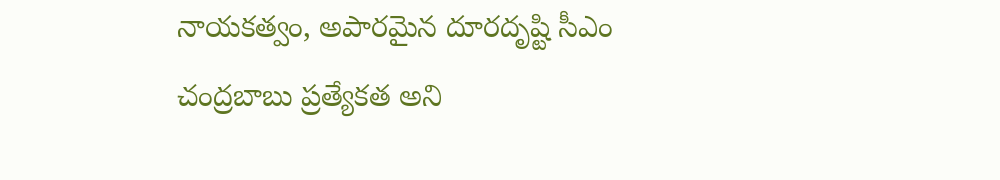నాయకత్వం, అపారమైన దూరదృష్టి సీఎం చంద్రబాబు ప్రత్యేకత అని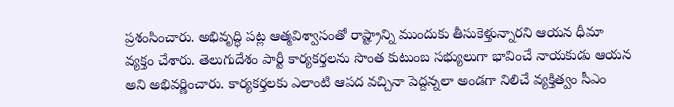ప్రశంసించారు. అభివృద్ధి పట్ల ఆత్మవిశ్వాసంతో రాష్ట్రాన్ని ముందుకు తీసుకెళ్తున్నారని ఆయన ధీమా వ్యక్తం చేశారు. తెలుగుదేశం పార్టీ కార్యకర్తలను సొంత కుటుంబ సభ్యులుగా భావించే నాయకుడు ఆయన అని అభివర్ణించారు. కార్యకర్తలకు ఎలాంటి ఆపద వచ్చినా పెద్దన్నలా అండగా నిలిచే వ్యక్తిత్వం సీఎం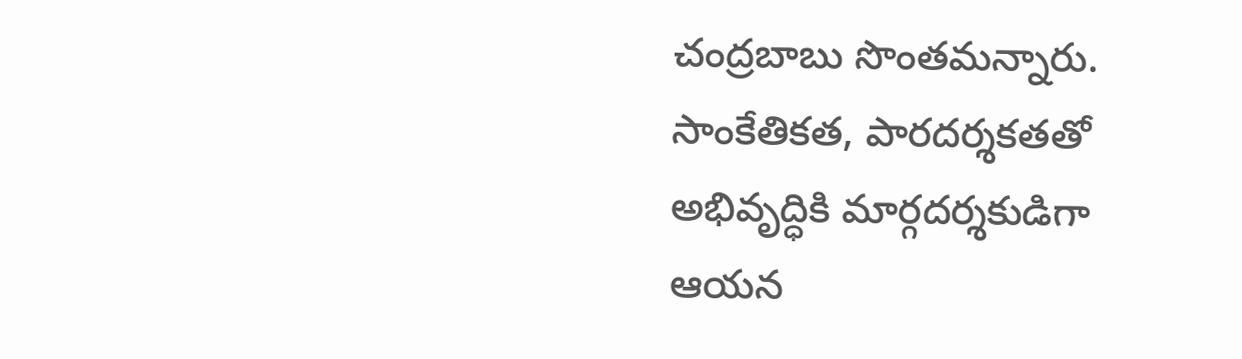చంద్రబాబు సొంతమన్నారు. సాంకేతికత, పారదర్శకతతో అభివృద్ధికి మార్గదర్శకుడిగా ఆయన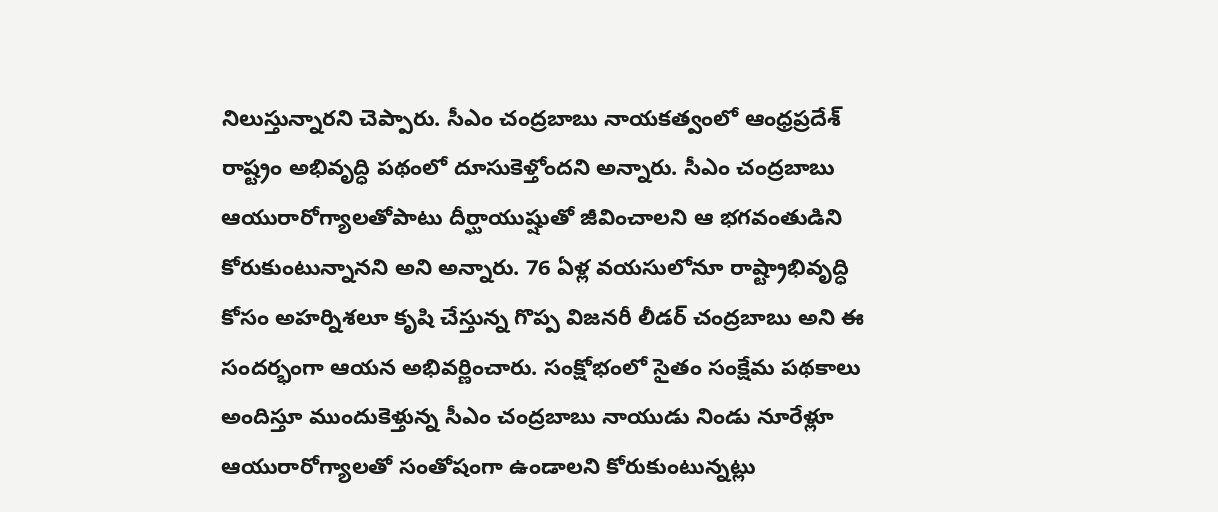నిలుస్తున్నారని చెప్పారు. సీఎం చంద్రబాబు నాయకత్వంలో ఆంధ్రప్రదేశ్ రాష్ట్రం అభివృద్ధి పథంలో దూసుకెళ్తోందని అన్నారు. సీఎం చంద్రబాబు ఆయురారోగ్యాలతోపాటు దీర్ఘాయుష్షుతో జీవించాలని ఆ భగవంతుడిని కోరుకుంటున్నానని అని అన్నారు. 76 ఏళ్ల వయసులోనూ రాష్ట్రాభివృద్ధి కోసం అహర్నిశలూ కృషి చేస్తున్న గొప్ప విజనరీ లీడర్ చంద్రబాబు అని ఈ సందర్భంగా ఆయన అభివర్ణించారు. సంక్షోభంలో సైతం సంక్షేమ పథకాలు అందిస్తూ ముందుకెళ్తున్న సీఎం చంద్రబాబు నాయుడు నిండు నూరేళ్లూ ఆయురారోగ్యాలతో సంతోషంగా ఉండాలని కోరుకుంటున్నట్లు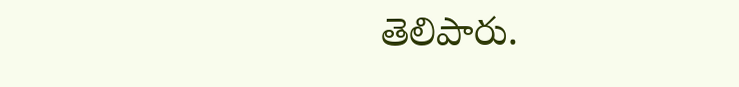తెలిపారు.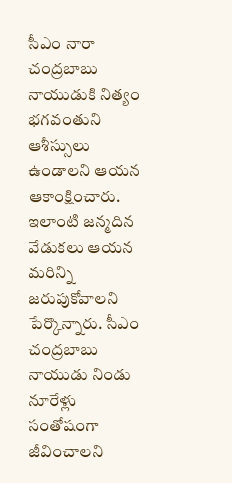సీఎం నారా చంద్రబాబు నాయుడుకి నిత్యం భగవంతుని ఆశీస్సులు ఉండాలని ఆయన ఆకాంక్షించారు. ఇలాంటి జన్మదిన వేడుకలు ఆయన మరిన్ని జరుపుకోవాలని పేర్కొన్నారు. సీఎం చంద్రబాబు నాయుడు నిండు నూరేళ్లు సంతోషంగా జీవించాలని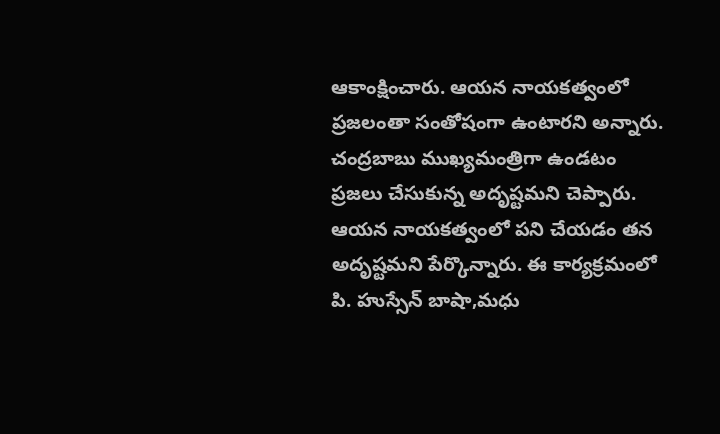ఆకాంక్షించారు. ఆయన నాయ‌క‌త్వంలో ప్రజలంతా సంతోషంగా ఉంటారని అన్నారు. చంద్రబాబు ముఖ్యమంత్రిగా ఉండటం ప్రజలు చేసుకున్న అదృష్టమని చెప్పారు. ఆయన నాయకత్వంలో పని చేయడం తన అదృష్టమని పేర్కొన్నారు. ఈ కార్యక్రమంలో పి. హుస్సేన్ బాషా,మధు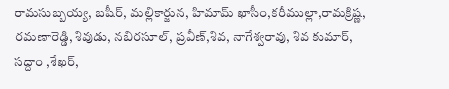రామసుబ్బయ్య, బషీర్, మల్లికార్జున, హిమామ్ ఖాసీం,కరీముల్లా,రామక్రిష్ణ, రమణారెడ్డి, శివుడు, నబిరసూల్, ప్రవీణ్,శివ, నాగేశ్వరావు, శివ కుమార్, సద్దాం ,శేఖర్,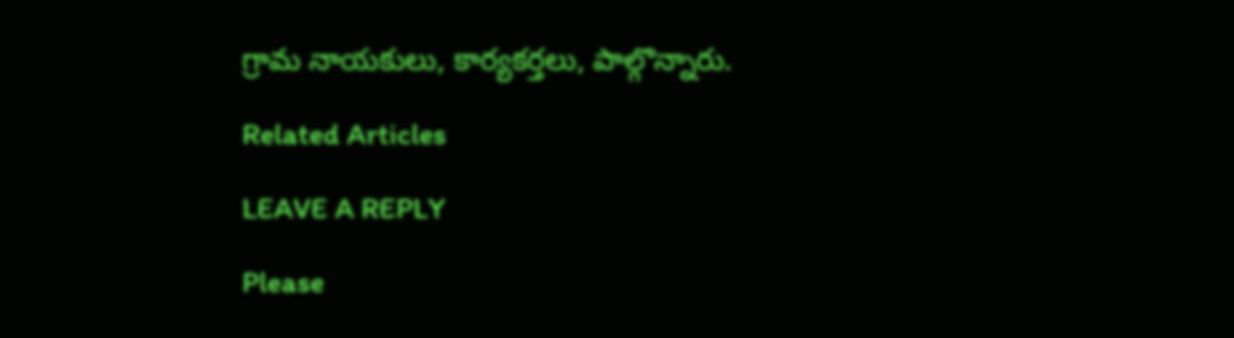గ్రామ నాయకులు, కార్యకర్తలు, పాల్గొన్నారు.

Related Articles

LEAVE A REPLY

Please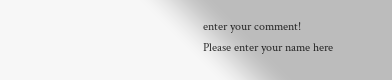enter your comment!
Please enter your name here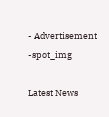- Advertisement -spot_img

Latest News